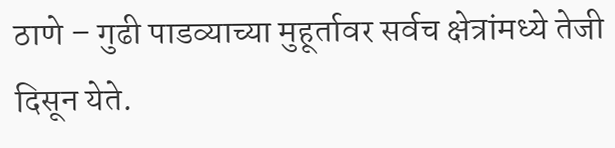ठाणे – गुढी पाडव्याच्या मुहूर्तावर सर्वच क्षेत्रांमध्ये तेजी दिसून येते.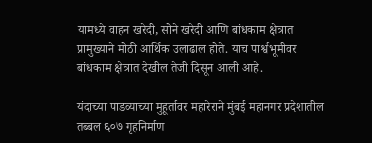यामध्ये वाहन खरेदी, सोने खरेदी आणि बांधकाम क्षेत्रात प्रामुख्याने मोठी आर्थिक उलाढाल होते. याच पार्श्वभूमीवर बांधकाम क्षेत्रात देखील तेजी दिसून आली आहे.

यंदाच्या पाडव्याच्या मुहूर्तावर महारेराने मुंबई महानगर प्रदेशातील तब्बल ६०७ गृहनिर्माण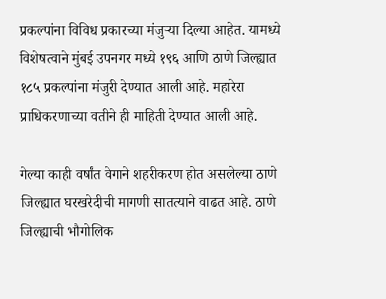प्रकल्पांना विविध प्रकारच्या मंजुऱ्या दिल्या आहेत. यामध्ये विशेषत्वाने मुंबई उपनगर मध्ये १९६ आणि ठाणे जिल्ह्यात १८५ प्रकल्पांना मंजुरी देण्यात आली आहे. महारेरा प्राधिकरणाच्या वतीने ही माहिती देण्यात आली आहे.

गेल्या काही वर्षांत वेगाने शहरीकरण होत असलेल्या ठाणे जिल्ह्यात घरखरेदीची मागणी सातत्याने वाढत आहे. ठाणे जिल्ह्याची भौगोलिक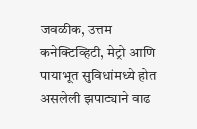जवळीक, उत्तम कनेक्टिव्हिटी, मेट्रो आणि पायाभूत सुविधांमध्ये होत असलेली झपाट्याने वाढ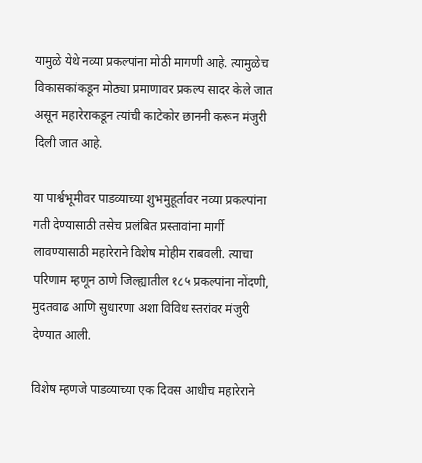यामुळे येथे नव्या प्रकल्पांना मोठी मागणी आहे. त्यामुळेच विकासकांकडून मोठ्या प्रमाणावर प्रकल्प सादर केले जात असून महारेराकडून त्यांची काटेकोर छाननी करून मंजुरी दिली जात आहे.

या पार्श्वभूमीवर पाडव्याच्या शुभमुहूर्तावर नव्या प्रकल्पांना गती देण्यासाठी तसेच प्रलंबित प्रस्तावांना मार्गी लावण्यासाठी महारेराने विशेष मोहीम राबवली. त्याचा परिणाम म्हणून ठाणे जिल्ह्यातील १८५ प्रकल्पांना नोंदणी, मुदतवाढ आणि सुधारणा अशा विविध स्तरांवर मंजुरी देण्यात आली.

विशेष म्हणजे पाडव्याच्या एक दिवस आधीच महारेराने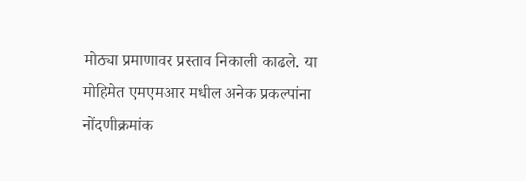मोठ्या प्रमाणावर प्रस्ताव निकाली काढले. या मोहिमेत एमएमआर मधील अनेक प्रकल्पांना नोंदणीक्रमांक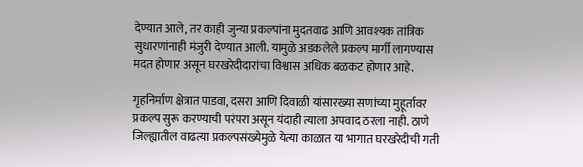देण्यात आले, तर काही जुन्या प्रकल्पांना मुदतवाढ आणि आवश्यक तांत्रिक सुधारणांनाही मंजुरी देण्यात आली. यामुळे अडकलेले प्रकल्प मार्गी लागण्यास मदत होणार असून घरखरेदीदारांचा विश्वास अधिक बळकट होणार आहे.

गृहनिर्माण क्षेत्रात पाडवा, दसरा आणि दिवाळी यांसारख्या सणांच्या मुहूर्तावर प्रकल्प सुरू करण्याची परंपरा असून यंदाही त्याला अपवाद ठरला नाही. ठाणे जिल्ह्यातील वाढत्या प्रकल्पसंख्येमुळे येत्या काळात या भागात घरखरेदीची गती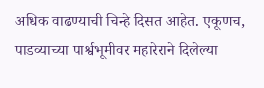अधिक वाढण्याची चिन्हे दिसत आहेत. एकूणच, पाडव्याच्या पार्श्वभूमीवर महारेराने दिलेल्या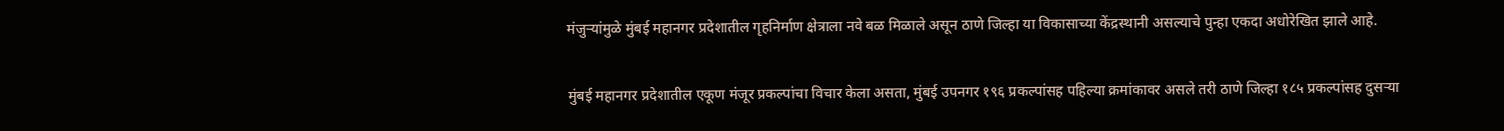मंजुऱ्यांमुळे मुंबई महानगर प्रदेशातील गृहनिर्माण क्षेत्राला नवे बळ मिळाले असून ठाणे जिल्हा या विकासाच्या केंद्रस्थानी असल्याचे पुन्हा एकदा अधोरेखित झाले आहे.

मुंबई महानगर प्रदेशातील एकूण मंजूर प्रकल्पांचा विचार केला असता, मुंबई उपनगर १९६ प्रकल्पांसह पहिल्या क्रमांकावर असले तरी ठाणे जिल्हा १८५ प्रकल्पांसह दुसऱ्या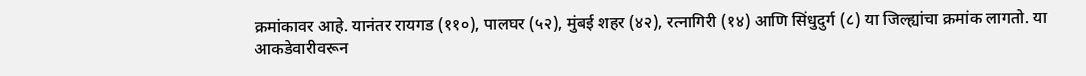क्रमांकावर आहे. यानंतर रायगड (११०), पालघर (५२), मुंबई शहर (४२), रत्नागिरी (१४) आणि सिंधुदुर्ग (८) या जिल्ह्यांचा क्रमांक लागतो. या आकडेवारीवरून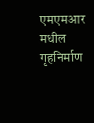एमएमआर मधील गृहनिर्माण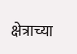क्षेत्राच्या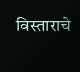विस्ताराचे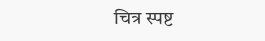चित्र स्पष्ट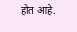होत आहे.